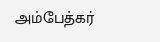அம்பேத்கர்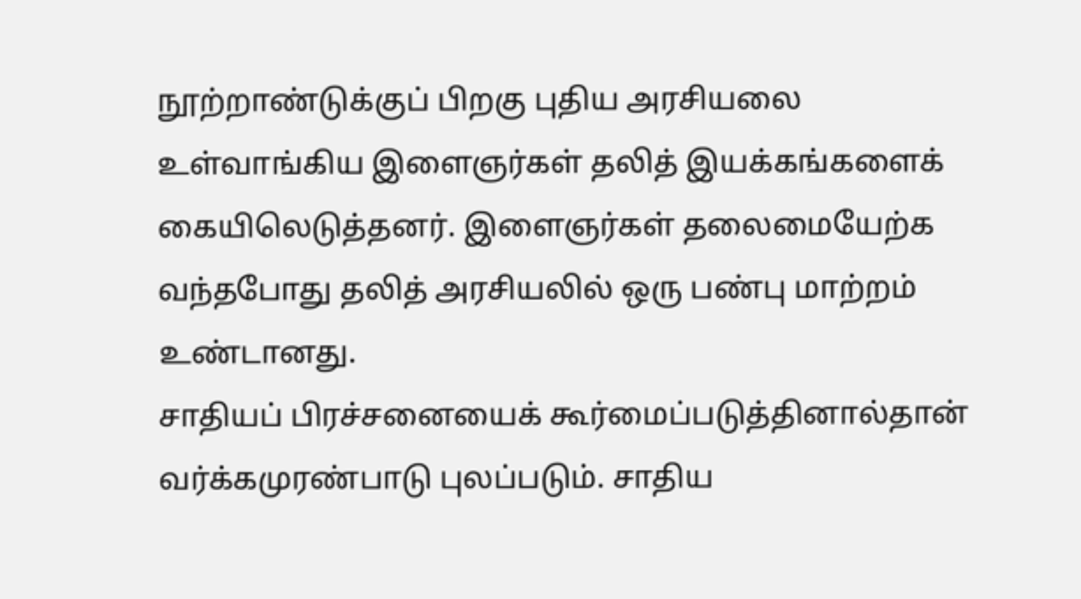நூற்றாண்டுக்குப் பிறகு புதிய அரசியலை உள்வாங்கிய இளைஞர்கள் தலித் இயக்கங்களைக் கையிலெடுத்தனர். இளைஞர்கள் தலைமையேற்க வந்தபோது தலித் அரசியலில் ஒரு பண்பு மாற்றம் உண்டானது.
சாதியப் பிரச்சனையைக் கூர்மைப்படுத்தினால்தான் வர்க்கமுரண்பாடு புலப்படும். சாதிய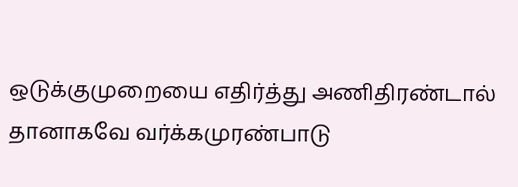ஒடுக்குமுறையை எதிர்த்து அணிதிரண்டால் தானாகவே வர்க்கமுரண்பாடு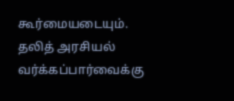கூர்மையடையும். தலித் அரசியல் வர்க்கப்பார்வைக்கு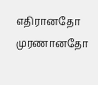எதிரானதோ முரணானதோ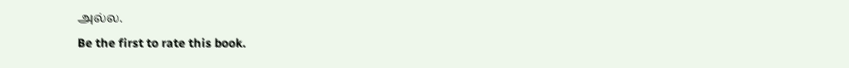அல்ல.
Be the first to rate this book.